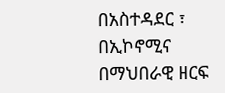በአስተዳደር ፣ በኢኮኖሚና በማህበራዊ ዘርፍ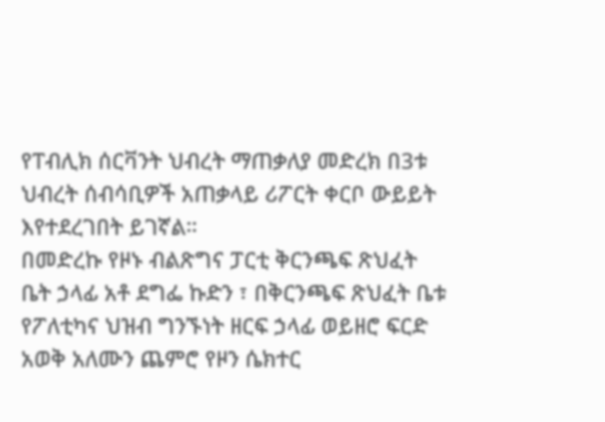የፐብሊክ ሰርቫንት ህብረት ማጠቃለያ መድረክ በ3ቱ ህብረት ሰብሳቢዎች አጠቃላይ ሪፖርት ቀርቦ ውይይት እየተደረገበት ይገኛል።
በመድረኩ የዞኑ ብልጽግና ፓርቲ ቅርንጫፍ ጽህፈት ቤት ኃላፊ አቶ ደግፌ ኩድን ፣ በቅርንጫፍ ጽህፈት ቤቱ የፖለቲካና ህዝብ ግንኙነት ዘርፍ ኃላፊ ወይዘሮ ፍርድ አወቅ አለሙን ጨምሮ የዞን ሴክተር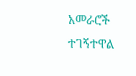አመራሮች ተገኝተዋል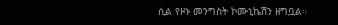ሲል የዞኑ መንግስት ኮሙኒኬሽን ዘግቧል።